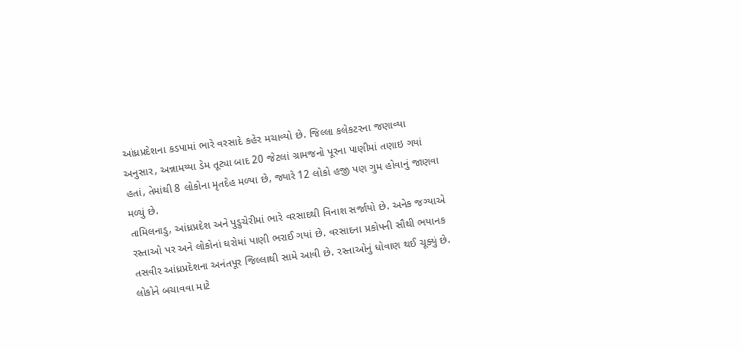આંધ્રપ્રદેશના કડપામાં ભારે વરસાદે કહેર મચાવ્યો છે. જિલ્લા કલેકટરના જણાવ્યા અનુસાર, અન્નામય્યા ડેમ તૂટ્યા બાદ 20 જેટલાં ગ્રામજનો પૂરના પાણીમાં તણાઇ ગયાં હતાં, તેમાંથી 8 લોકોના મૃતદેહ મળ્યા છે, જ્યારે 12 લોકો હજી પણ ગુમ હોવાનું જાણવા મળ્યું છે.
તામિલનાડુ, આંધ્રપ્રદેશ અને પુડુચેરીમાં ભારે વરસાદથી વિનાશ સર્જાયો છે. અનેક જગ્યાએ રસ્તાઓ પર અને લોકોનાં ઘરોમાં પાણી ભરાઈ ગયાં છે. વરસાદના પ્રકોપની સૌથી ભયાનક તસવીર આંધ્રપ્રદેશના અનંતપૂર જિલ્લાથી સામે આવી છે. રસ્તાઓનું ધોવાણ થઈ ચૂક્યું છે. લોકોને બચાવવા માટે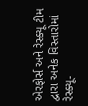એરફોર્સ અને રેસ્ક્યૂ ટીમ દ્વારા અનેક વિસ્તારોમાં રેસ્ક્યૂ-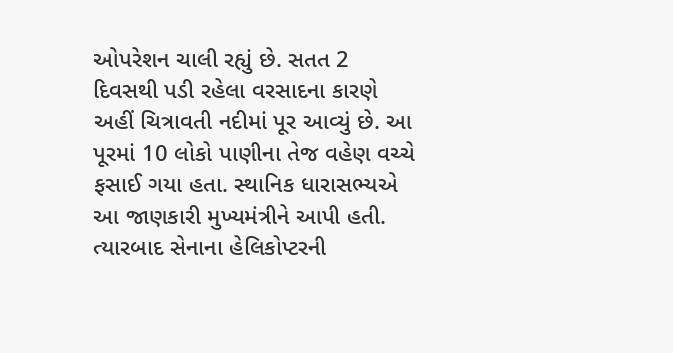ઓપરેશન ચાલી રહ્યું છે. સતત 2 દિવસથી પડી રહેલા વરસાદના કારણે અહીં ચિત્રાવતી નદીમાં પૂર આવ્યું છે. આ પૂરમાં 10 લોકો પાણીના તેજ વહેણ વચ્ચે ફસાઈ ગયા હતા. સ્થાનિક ધારાસભ્યએ આ જાણકારી મુખ્યમંત્રીને આપી હતી. ત્યારબાદ સેનાના હેલિકોપ્ટરની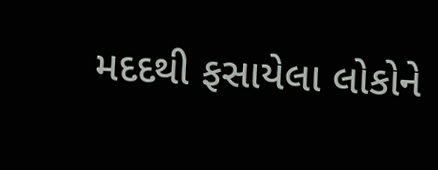મદદથી ફસાયેલા લોકોને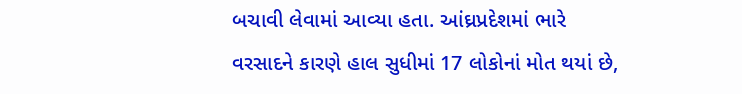બચાવી લેવામાં આવ્યા હતા. આંઘ્રપ્રદેશમાં ભારે વરસાદને કારણે હાલ સુધીમાં 17 લોકોનાં મોત થયાં છે,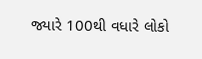જ્યારે 100થી વધારે લોકો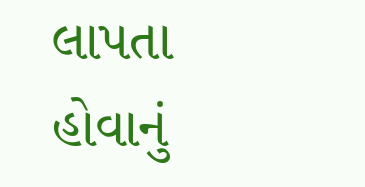લાપતા હોવાનું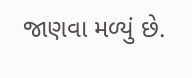જાણવા મળ્યું છે.